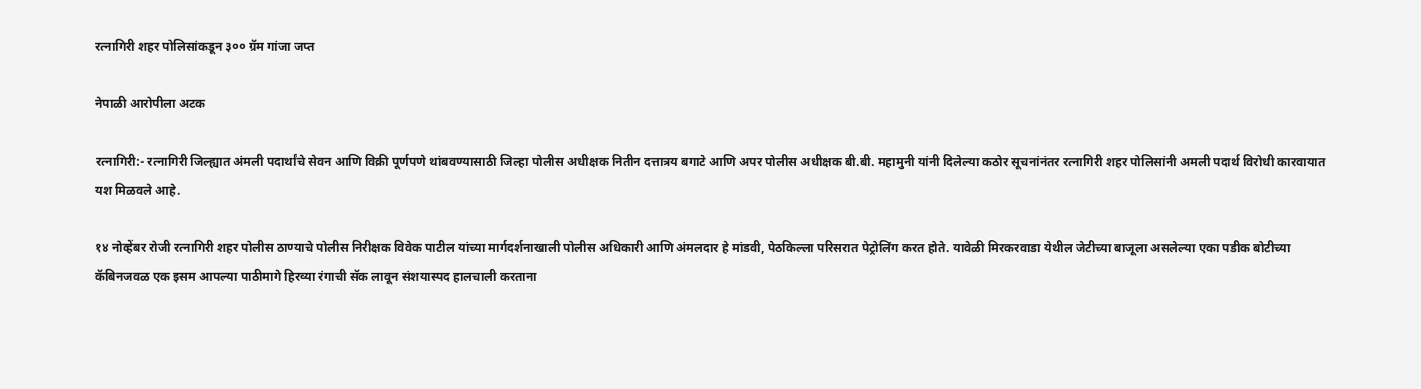रत्नागिरी शहर पोलिसांकडून ३०० ग्रॅम गांजा जप्त

नेपाळी आरोपीला अटक

रत्नागिरी:- रत्नागिरी जिल्ह्यात अंमली पदार्थांचे सेवन आणि विक्री पूर्णपणे थांबवण्यासाठी जिल्हा पोलीस अधीक्षक नितीन दत्तात्रय बगाटे आणि अपर पोलीस अधीक्षक बी.बी. महामुनी यांनी दिलेल्या कठोर सूचनांनंतर रत्नागिरी शहर पोलिसांनी अमली पदार्थ विरोधी कारवायात यश मिळवले आहे.

१४ नोव्हेंबर रोजी रत्नागिरी शहर पोलीस ठाण्याचे पोलीस निरीक्षक विवेक पाटील यांच्या मार्गदर्शनाखाली पोलीस अधिकारी आणि अंमलदार हे मांडवी, पेठकिल्ला परिसरात पेट्रोलिंग करत होते. यावेळी मिरकरवाडा येथील जेटीच्या बाजूला असलेल्या एका पडीक बोटीच्या कॅबिनजवळ एक इसम आपल्या पाठीमागे हिरव्या रंगाची सॅक लावून संशयास्पद हालचाली करताना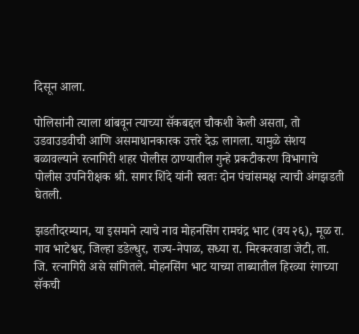दिसून आला.

पोलिसांनी त्याला थांबवून त्याच्या सॅकबद्दल चौकशी केली असता, तो उडवाउडवीची आणि असमाधानकारक उत्तरे देऊ लागला. यामुळे संशय बळावल्याने रत्नागिरी शहर पोलीस ठाण्यातील गुन्हे प्रकटीकरण विभागाचे पोलीस उपनिरीक्षक श्री. सागर शिंदे यांनी स्वतः दोन पंचांसमक्ष त्याची अंगझडती घेतली.

झडतीदरम्यान, या इसमाने त्याचे नाव मोहनसिंग रामचंद्र भाट (वय २६), मूळ रा. गाव भाटेश्वर, जिल्हा डडेल्धुर, राज्य-नेपाळ, सध्या रा. मिरकरवाडा जेटी, ता. जि. रत्नागिरी असे सांगितले. मोहनसिंग भाट याच्या ताब्यातील हिरव्या रंगाच्या सॅकची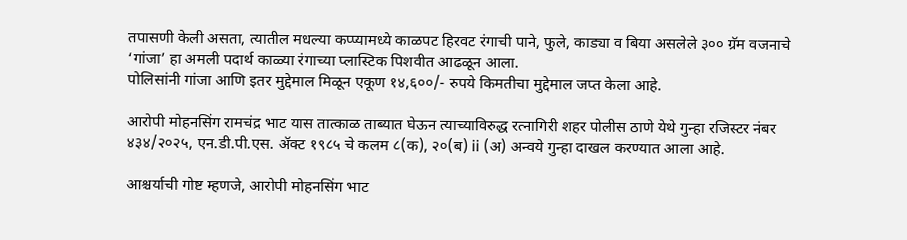तपासणी केली असता, त्यातील मधल्या कप्प्यामध्ये काळपट हिरवट रंगाची पाने, फुले, काड्या व बिया असलेले ३०० ग्रॅम वजनाचे ‘गांजा’ हा अमली पदार्थ काळ्या रंगाच्या प्लास्टिक पिशवीत आढळून आला.
पोलिसांनी गांजा आणि इतर मुद्देमाल मिळून एकूण १४,६००/- रुपये किमतीचा मुद्देमाल जप्त केला आहे.

आरोपी मोहनसिंग रामचंद्र भाट यास तात्काळ ताब्यात घेऊन त्याच्याविरुद्ध रत्नागिरी शहर पोलीस ठाणे येथे गुन्हा रजिस्टर नंबर ४३४/२०२५, एन.डी.पी.एस. ॲक्ट १९८५ चे कलम ८(क), २०(ब) ii (अ) अन्वये गुन्हा दाखल करण्यात आला आहे.

आश्चर्याची गोष्ट म्हणजे, आरोपी मोहनसिंग भाट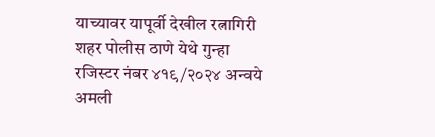याच्यावर यापूर्वी देखील रत्नागिरी शहर पोलीस ठाणे येथे गुन्हा रजिस्टर नंबर ४१९/२०२४ अन्वये अमली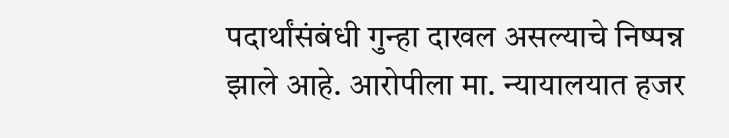पदार्थांसंबंधी गुन्हा दाखल असल्याचे निष्पन्न झाले आहे. आरोपीला मा. न्यायालयात हजर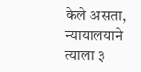केले असता, न्यायालयाने त्याला ३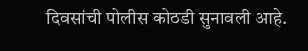दिवसांची पोलीस कोठडी सुनावली आहे.